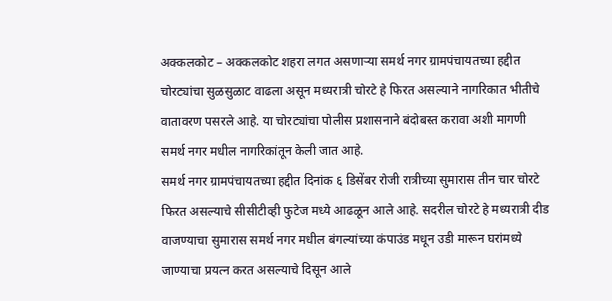अक्कलकोट – अक्कलकोट शहरा लगत असणाऱ्या समर्थ नगर ग्रामपंचायतच्या हद्दीत चोरट्यांचा सुळसुळाट वाढला असून मध्यरात्री चोरटे हे फिरत असल्याने नागरिकात भीतीचे वातावरण पसरले आहे. या चोरट्यांचा पोलीस प्रशासनाने बंदोबस्त करावा अशी मागणी समर्थ नगर मधील नागरिकांतून केली जात आहे.
समर्थ नगर ग्रामपंचायतच्या हद्दीत दिनांक ६ डिसेंबर रोजी रात्रीच्या सुमारास तीन चार चोरटे फिरत असल्याचे सीसीटीव्ही फुटेज मध्ये आढळून आले आहे. सदरील चोरटे हे मध्यरात्री दीड वाजण्याचा सुमारास समर्थ नगर मधील बंगल्यांच्या कंपाउंड मधून उडी मारून घरांमध्ये जाण्याचा प्रयत्न करत असल्याचे दिसून आले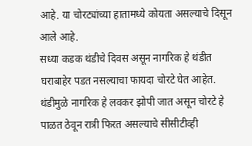आहे. या चोरट्यांच्या हातामध्ये कोयता असल्याचे दिसून आले आहे.
सध्या कडक थंडीचे दिवस असून नागरिक हे थंडीत घराबाहेर पडत नसल्याचा फायदा चोरटे घेत आहेत. थंडीमुळे नागरिक हे लवकर झोपी जात असून चोरटे हे पाळत ठेवून रात्री फिरत असल्याचे सीसीटीव्ही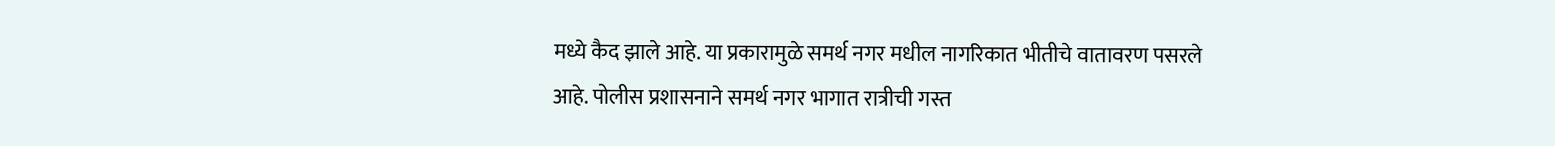मध्ये कैद झाले आहे. या प्रकारामुळे समर्थ नगर मधील नागरिकात भीतीचे वातावरण पसरले आहे. पोलीस प्रशासनाने समर्थ नगर भागात रात्रीची गस्त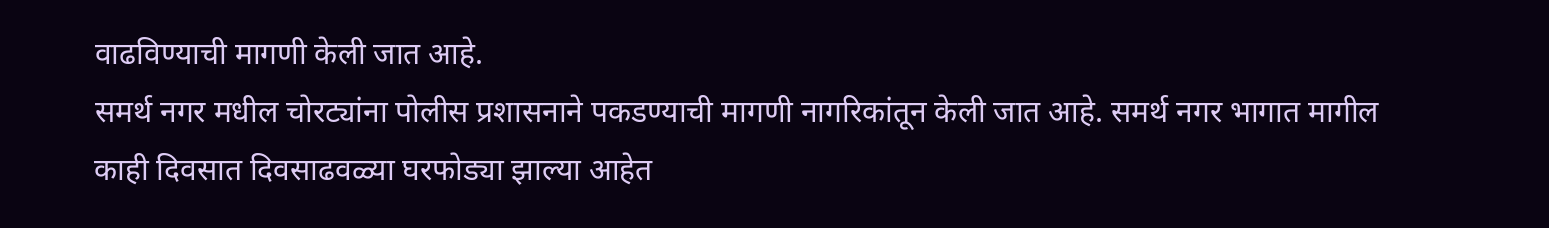वाढविण्याची मागणी केली जात आहे.
समर्थ नगर मधील चोरट्यांना पोलीस प्रशासनाने पकडण्याची मागणी नागरिकांतून केली जात आहे. समर्थ नगर भागात मागील काही दिवसात दिवसाढवळ्या घरफोड्या झाल्या आहेत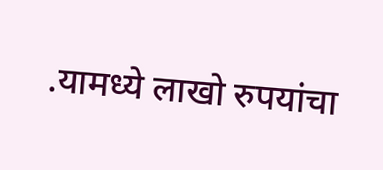.यामध्ये लाखो रुपयांचा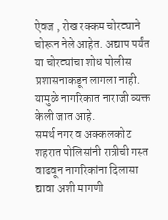ऐवज , रोख रक्कम चोरट्याने चोरून नेले आहेत. अद्याप पर्यंत या चोरट्यांचा शोध पोलीस प्रशासनाकडून लागला नाही. यामुळे नागरिकात नाराजी व्यक्त केली जात आहे.
समर्थ नगर व अक्कलकोट शहरात पोलिसांनी रात्रीची गस्त वाढवून नागरिकांना दिलासा द्यावा अशी मागणी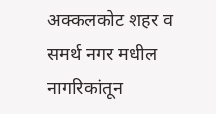अक्कलकोट शहर व समर्थ नगर मधील नागरिकांतून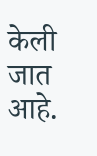केली जात आहे.